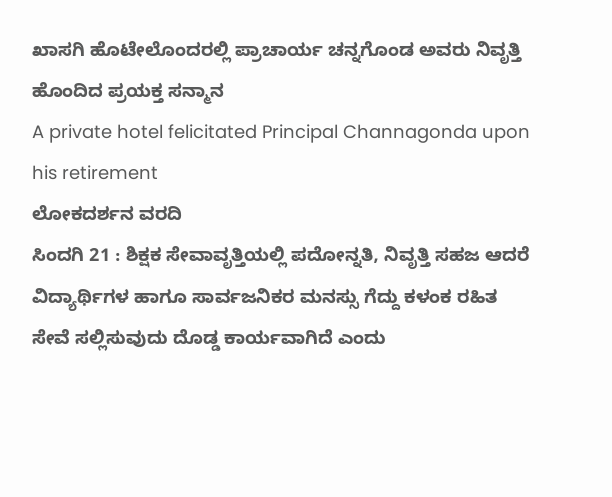ಖಾಸಗಿ ಹೊಟೇಲೊಂದರಲ್ಲಿ ಪ್ರಾಚಾರ್ಯ ಚನ್ನಗೊಂಡ ಅವರು ನಿವೃತ್ತಿ ಹೊಂದಿದ ಪ್ರಯಕ್ತ ಸನ್ಮಾನ
A private hotel felicitated Principal Channagonda upon his retirement
ಲೋಕದರ್ಶನ ವರದಿ
ಸಿಂದಗಿ 21 : ಶಿಕ್ಷಕ ಸೇವಾವೃತ್ತಿಯಲ್ಲಿ ಪದೋನ್ನತಿ, ನಿವೃತ್ತಿ ಸಹಜ ಆದರೆ ವಿದ್ಯಾರ್ಥಿಗಳ ಹಾಗೂ ಸಾರ್ವಜನಿಕರ ಮನಸ್ಸು ಗೆದ್ದು ಕಳಂಕ ರಹಿತ ಸೇವೆ ಸಲ್ಲಿಸುವುದು ದೊಡ್ಡ ಕಾರ್ಯವಾಗಿದೆ ಎಂದು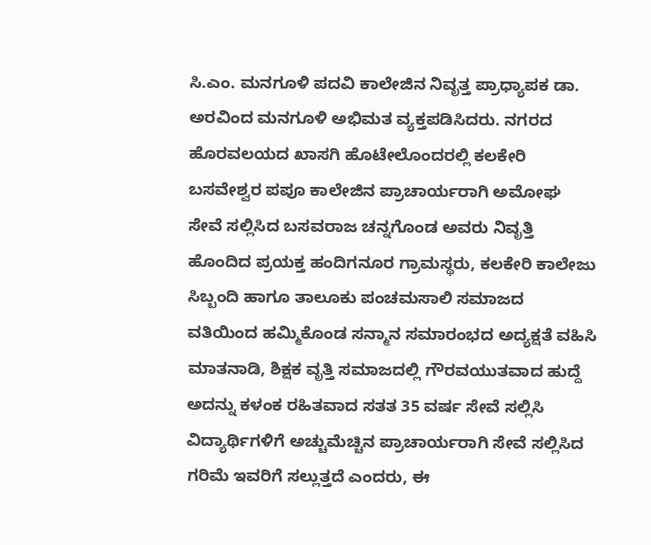ಸಿ.ಎಂ. ಮನಗೂಳಿ ಪದವಿ ಕಾಲೇಜಿನ ನಿವೃತ್ತ ಪ್ರಾಧ್ಯಾಪಕ ಡಾ. ಅರವಿಂದ ಮನಗೂಳಿ ಅಭಿಮತ ವ್ಯಕ್ತಪಡಿಸಿದರು. ನಗರದ ಹೊರವಲಯದ ಖಾಸಗಿ ಹೊಟೇಲೊಂದರಲ್ಲಿ ಕಲಕೇರಿ ಬಸವೇಶ್ವರ ಪಪೂ ಕಾಲೇಜಿನ ಪ್ರಾಚಾರ್ಯರಾಗಿ ಅಮೋಘ ಸೇವೆ ಸಲ್ಲಿಸಿದ ಬಸವರಾಜ ಚನ್ನಗೊಂಡ ಅವರು ನಿವೃತ್ತಿ ಹೊಂದಿದ ಪ್ರಯಕ್ತ ಹಂದಿಗನೂರ ಗ್ರಾಮಸ್ಥರು, ಕಲಕೇರಿ ಕಾಲೇಜು ಸಿಬ್ಬಂದಿ ಹಾಗೂ ತಾಲೂಕು ಪಂಚಮಸಾಲಿ ಸಮಾಜದ ವತಿಯಿಂದ ಹಮ್ಮಿಕೊಂಡ ಸನ್ಮಾನ ಸಮಾರಂಭದ ಅದ್ಯಕ್ಷತೆ ವಹಿಸಿ ಮಾತನಾಡಿ, ಶಿಕ್ಷಕ ವೃತ್ತಿ ಸಮಾಜದಲ್ಲಿ ಗೌರವಯುತವಾದ ಹುದ್ದೆ ಅದನ್ನು ಕಳಂಕ ರಹಿತವಾದ ಸತತ 35 ವರ್ಷ ಸೇವೆ ಸಲ್ಲಿಸಿ ವಿದ್ಯಾರ್ಥಿಗಳಿಗೆ ಅಚ್ಚುಮೆಚ್ಚಿನ ಪ್ರಾಚಾರ್ಯರಾಗಿ ಸೇವೆ ಸಲ್ಲಿಸಿದ ಗರಿಮೆ ಇವರಿಗೆ ಸಲ್ಲುತ್ತದೆ ಎಂದರು, ಈ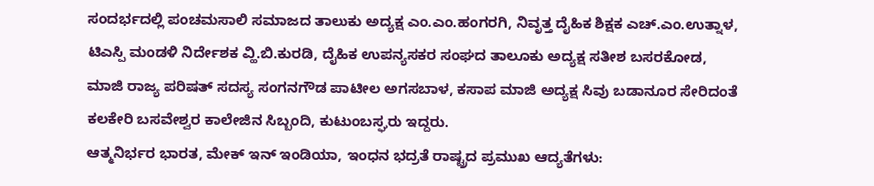ಸಂದರ್ಭದಲ್ಲಿ ಪಂಚಮಸಾಲಿ ಸಮಾಜದ ತಾಲುಕು ಅದ್ಯಕ್ಷ ಎಂ.ಎಂ.ಹಂಗರಗಿ, ನಿವೃತ್ತ ದೈಹಿಕ ಶಿಕ್ಷಕ ಎಚ್.ಎಂ.ಉತ್ನಾಳ, ಟಿಎಸ್ಪಿ ಮಂಡಳಿ ನಿರ್ದೇಶಕ ವ್ಹಿ.ಬಿ.ಕುರಡಿ, ದೈಹಿಕ ಉಪನ್ಯಸಕರ ಸಂಘದ ತಾಲೂಕು ಅದ್ಯಕ್ಷ ಸತೀಶ ಬಸರಕೋಡ, ಮಾಜಿ ರಾಜ್ಯ ಪರಿಷತ್ ಸದಸ್ಯ ಸಂಗನಗೌಡ ಪಾಟೀಲ ಅಗಸಬಾಳ, ಕಸಾಪ ಮಾಜಿ ಅದ್ಯಕ್ಷ ಸಿವು ಬಡಾನೂರ ಸೇರಿದಂತೆ ಕಲಕೇರಿ ಬಸವೇಶ್ವರ ಕಾಲೇಜಿನ ಸಿಬ್ಬಂದಿ, ಕುಟುಂಬಸ್ಘರು ಇದ್ದರು.
ಆತ್ಮನಿರ್ಭರ ಭಾರತ, ಮೇಕ್ ಇನ್ ಇಂಡಿಯಾ, ಇಂಧನ ಭದ್ರತೆ ರಾಷ್ಟ್ರದ ಪ್ರಮುಖ ಆದ್ಯತೆಗಳು: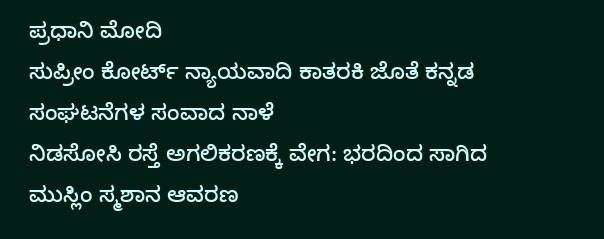ಪ್ರಧಾನಿ ಮೋದಿ
ಸುಪ್ರೀಂ ಕೋರ್ಟ್ ನ್ಯಾಯವಾದಿ ಕಾತರಕಿ ಜೊತೆ ಕನ್ನಡ ಸಂಘಟನೆಗಳ ಸಂವಾದ ನಾಳೆ
ನಿಡಸೋಸಿ ರಸ್ತೆ ಅಗಲಿಕರಣಕ್ಕೆ ವೇಗ: ಭರದಿಂದ ಸಾಗಿದ ಮುಸ್ಲಿಂ ಸ್ಮಶಾನ ಆವರಣ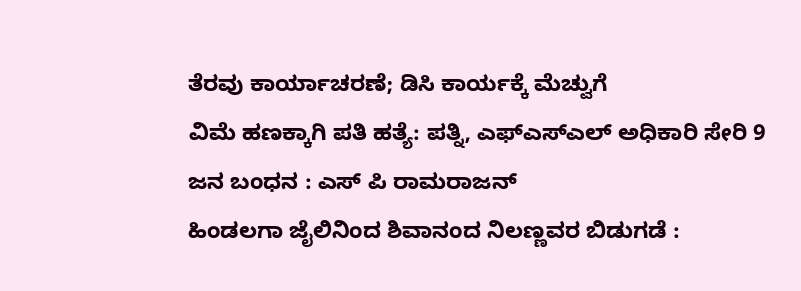ತೆರವು ಕಾರ್ಯಾಚರಣೆ; ಡಿಸಿ ಕಾರ್ಯಕ್ಕೆ ಮೆಚ್ವುಗೆ
ವಿಮೆ ಹಣಕ್ಕಾಗಿ ಪತಿ ಹತ್ಯೆ: ಪತ್ನಿ, ಎಫ್ಎಸ್ಎಲ್ ಅಧಿಕಾರಿ ಸೇರಿ 9 ಜನ ಬಂಧನ : ಎಸ್ ಪಿ ರಾಮರಾಜನ್
ಹಿಂಡಲಗಾ ಜೈಲಿನಿಂದ ಶಿವಾನಂದ ನಿಲಣ್ಣವರ ಬಿಡುಗಡೆ :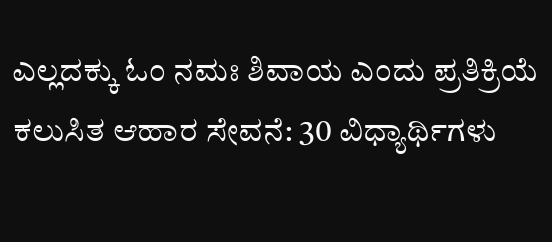ಎಲ್ಲದಕ್ಕು ಓಂ ನಮಃ ಶಿವಾಯ ಎಂದು ಪ್ರತಿಕ್ರಿಯೆ
ಕಲುಸಿತ ಆಹಾರ ಸೇವನೆ: 30 ವಿಧ್ಯಾರ್ಥಿಗಳು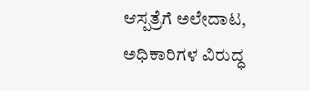ಆಸ್ಪತ್ರೆಗೆ ಅಲೇದಾಟ, ಅಧಿಕಾರಿಗಳ ವಿರುದ್ಧ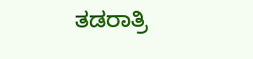ತಡರಾತ್ರಿ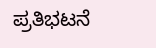ಪ್ರತಿಭಟನೆ